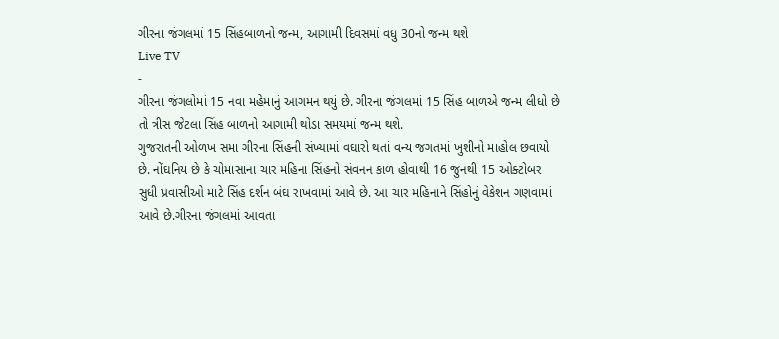ગીરના જંગલમાં 15 સિંહબાળનો જન્મ, આગામી દિવસમાં વધુ 30નો જન્મ થશે
Live TV
-
ગીરના જંગલોમાં 15 નવા મહેમાનું આગમન થયું છે. ગીરના જંગલમાં 15 સિંહ બાળએ જન્મ લીધો છે તો ત્રીસ જેટલા સિંહ બાળનો આગામી થોડા સમયમાં જન્મ થશે.
ગુજરાતની ઓળખ સમા ગીરના સિંહની સંખ્યામાં વઘારો થતાં વન્ય જગતમાં ખુશીનો માહોલ છવાયો છે. નોંઘનિય છે કે ચોમાસાના ચાર મહિના સિંહનો સંવનન કાળ હોવાથી 16 જુનથી 15 ઓક્ટોબર સુધી પ્રવાસીઓ માટે સિંહ દર્શન બંઘ રાખવામાં આવે છે. આ ચાર મહિનાને સિંહોનું વેકેશન ગણવામાં આવે છે.ગીરના જંગલમાં આવતા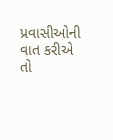પ્રવાસીઓની વાત કરીએ તો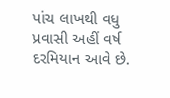પાંચ લાખથી વધુ પ્રવાસી અહીં વર્ષ દરમિયાન આવે છે.